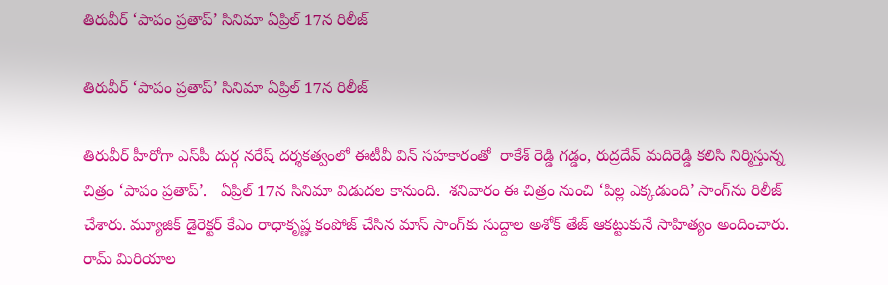తిరువీర్ ‘పాపం ప్రతాప్’ సినిమా ఏప్రిల్ 17న రిలీజ్

తిరువీర్ ‘పాపం ప్రతాప్’ సినిమా ఏప్రిల్ 17న రిలీజ్

తిరువీర్ హీరోగా ఎస్‌‌‌‌‌‌‌‌‌‌‌‌‌‌‌‌‌‌‌‌‌‌‌‌‌‌‌‌‌‌‌‌పీ దుర్గ నరేష్ దర్శకత్వంలో ఈటీవీ విన్ సహకారంతో  రాకేశ్‌‌‌‌‌‌‌‌‌‌‌‌‌‌‌‌‌‌‌‌‌‌‌‌‌‌‌‌‌‌‌‌ రెడ్డి గడ్డం, రుద్రదేవ్‌‌‌‌‌‌‌‌‌‌‌‌‌‌‌‌‌‌‌‌‌‌‌‌‌‌‌‌‌‌‌‌ మదిరెడ్డి కలిసి నిర్మిస్తున్న చిత్రం ‘పాపం ప్రతాప్’.   ఏప్రిల్ 17న సినిమా విడుదల కానుంది.  శనివారం ఈ చిత్రం నుంచి ‘పిల్ల ఎక్కడుంది’ సాంగ్‌‌‌‌‌‌‌‌‌‌‌‌‌‌‌‌‌‌‌‌‌‌‌‌‌‌‌‌‌‌‌‌ను రిలీజ్ చేశారు. మ్యూజిక్ డైరెక్టర్ కేఎం రాధాకృష్ణ కంపోజ్ చేసిన మాస్ సాంగ్‌‌‌‌‌‌‌‌‌‌‌‌‌‌‌‌‌‌‌‌‌‌‌‌‌‌‌‌‌‌‌‌కు సుద్దాల అశోక్ తేజ్ ఆకట్టుకునే సాహిత్యం అందించారు. రామ్ మిరియాల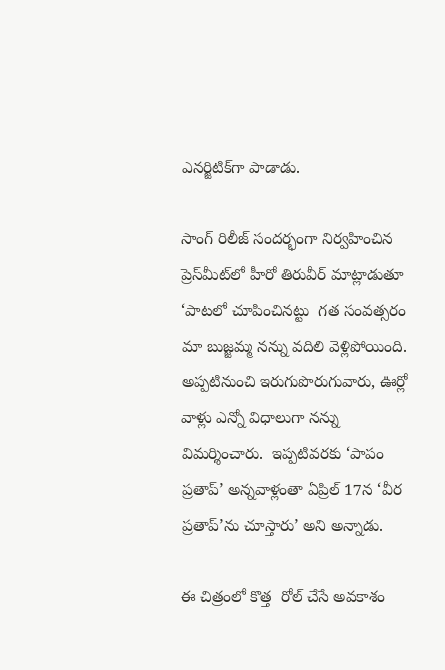ఎనర్జిటిక్‌‌‌‌‌‌‌‌‌‌‌‌‌‌‌‌‌‌‌‌‌‌‌‌‌‌‌‌‌‌‌‌గా పాడాడు.

సాంగ్ రిలీజ్ సందర్భంగా నిర్వహించిన ప్రెస్‌‌‌‌‌‌‌‌‌‌‌‌‌‌‌‌‌‌‌‌‌‌‌‌‌‌‌‌‌‌‌‌మీట్‌‌‌‌‌‌‌‌‌‌‌‌‌‌‌‌‌‌‌‌‌‌‌‌‌‌‌‌‌‌‌‌లో హీరో తిరువీర్ మాట్లాడుతూ ‘పాటలో చూపించినట్టు  గత సంవత్సరం మా బుజ్జమ్మ నన్ను వదిలి వెళ్లిపోయింది. అప్పటినుంచి ఇరుగుపొరుగువారు, ఊర్లో వాళ్లు ఎన్నో విధాలుగా నన్ను విమర్శించారు.  ఇప్పటివరకు ‘పాపం ప్రతాప్’ అన్నవాళ్లంతా ఏప్రిల్ 17న ‘వీర ప్రతాప్’ను చూస్తారు’ అని అన్నాడు.

ఈ చిత్రంలో కొత్త  రోల్ చేసే అవకాశం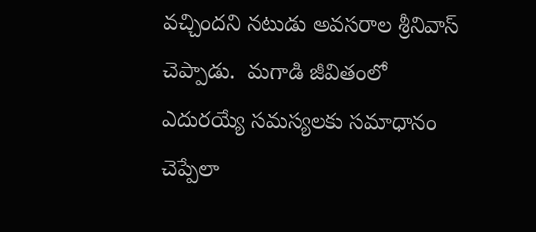వచ్చిందని నటుడు అవసరాల శ్రీనివాస్ చెప్పాడు.  మగాడి జీవితంలో ఎదురయ్యే సమస్యలకు సమాధానం చెప్పేలా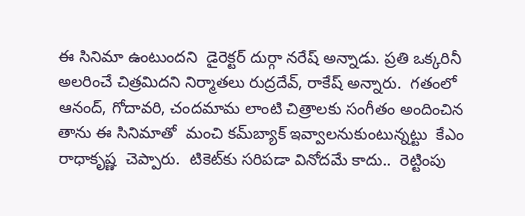ఈ సినిమా ఉంటుందని  డైరెక్టర్ దుర్గా నరేష్ అన్నాడు. ప్రతి ఒక్కరినీ అలరించే చిత్రమిదని నిర్మాతలు రుద్రదేవ్, రాకేష్ అన్నారు.  గతంలో ఆనంద్, గోదావరి, చందమామ లాంటి చిత్రాలకు సంగీతం అందించిన  తాను ఈ సినిమాతో  మంచి కమ్‌‌‌‌‌‌‌‌‌‌‌‌‌‌‌‌‌‌‌‌‌‌‌‌‌‌‌‌‌‌‌‌బ్యాక్ ఇవ్వాలనుకుంటున్నట్టు  కేఎం రాధాకృష్ణ  చెప్పారు.  టికెట్‌‌‌‌‌‌‌‌‌‌‌‌‌‌‌‌‌‌‌‌‌‌‌‌‌‌‌‌‌‌‌‌కు సరిపడా వినోదమే కాదు..  రెట్టింపు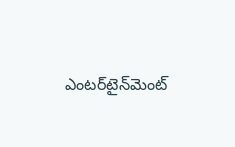ఎంటర్‌‌‌‌‌‌‌‌‌‌‌‌‌‌‌‌‌‌‌‌‌‌‌‌‌‌‌‌‌‌‌‌‌‌‌‌‌‌‌‌‌‌‌‌‌‌‌‌‌‌‌‌‌‌‌‌‌‌‌‌‌‌‌‌టైన్‌‌‌‌‌‌‌‌‌‌‌‌‌‌‌‌‌‌‌‌‌‌‌‌‌‌‌‌‌‌‌‌మెంట్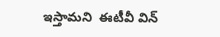ఇస్తామని  ఈటీవీ విన్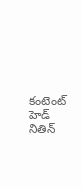కంటెంట్ హెడ్ నితిన్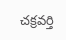చక్రవర్తి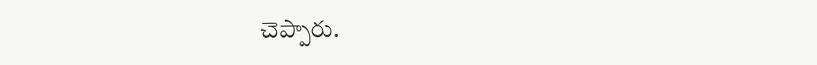చెప్పారు.